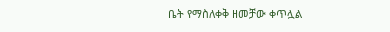ቤት የማስለቀቅ ዘመቻው ቀጥሏል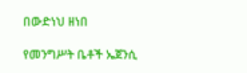በውድነህ ዘነበ

የመንግሥት ቤቶች ኤጀንሲ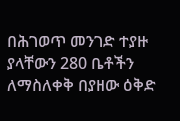በሕገወጥ መንገድ ተያዙ ያላቸውን 280 ቤቶችን ለማስለቀቅ በያዘው ዕቅድ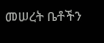መሠረት ቤቶችን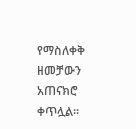የማስለቀቅ ዘመቻውን አጠናክሮ ቀጥሏል፡፡